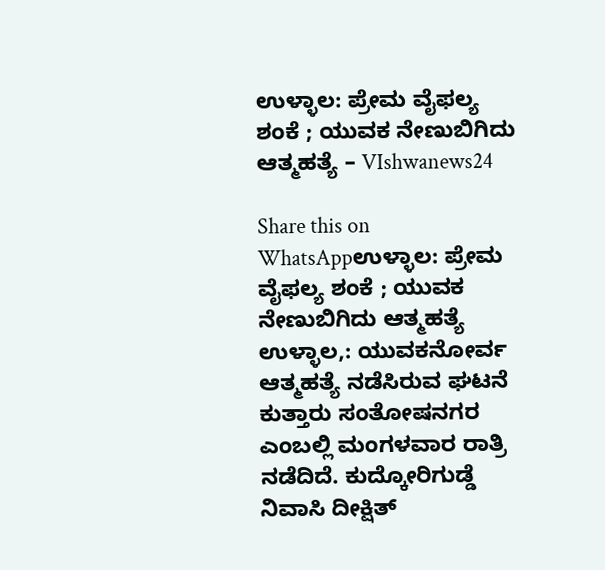ಉಳ್ಳಾಲ: ಪ್ರೇಮ ವೈಫಲ್ಯ ಶಂಕೆ ; ಯುವಕ ನೇಣುಬಿಗಿದು ಆತ್ಮಹತ್ಯೆ – VIshwanews24

Share this on WhatsAppಉಳ್ಳಾಲ: ಪ್ರೇಮ ವೈಫಲ್ಯ ಶಂಕೆ ; ಯುವಕ ನೇಣುಬಿಗಿದು ಆತ್ಮಹತ್ಯೆ ಉಳ್ಳಾಲ,: ಯುವಕನೋರ್ವ ಆತ್ಮಹತ್ಯೆ ನಡೆಸಿರುವ ಘಟನೆ ಕುತ್ತಾರು ಸಂತೋಷನಗರ ಎಂಬಲ್ಲಿ ಮಂಗಳವಾರ ರಾತ್ರಿ ನಡೆದಿದೆ. ಕುದ್ಕೋರಿಗುಡ್ಡೆ ನಿವಾಸಿ ದೀಕ್ಷಿತ್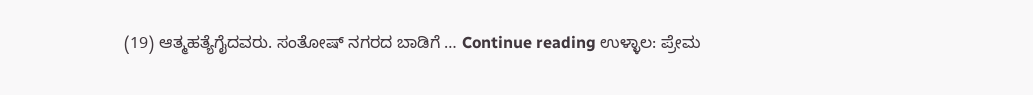(19) ಆತ್ಮಹತ್ಯೆಗೈದವರು. ಸಂತೋಷ್ ನಗರದ ಬಾಡಿಗೆ … Continue reading ಉಳ್ಳಾಲ: ಪ್ರೇಮ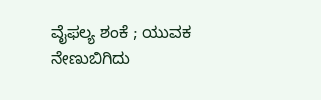ವೈಫಲ್ಯ ಶಂಕೆ ; ಯುವಕ ನೇಣುಬಿಗಿದು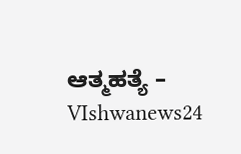ಆತ್ಮಹತ್ಯೆ – VIshwanews24